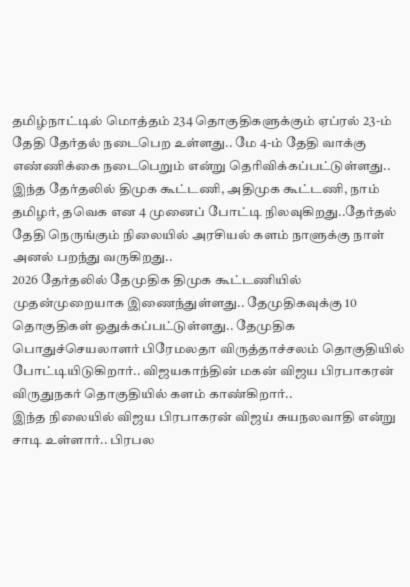தமிழ்நாட்டில் மொத்தம் 234 தொகுதிகளுக்கும் ஏப்ரல் 23-ம் தேதி தேர்தல் நடைபெற உள்ளது.. மே 4-ம் தேதி வாக்கு எண்ணிக்கை நடைபெறும் என்று தெரிவிக்கப்பட்டுள்ளது.. இந்த தேர்தலில் திமுக கூட்டணி, அதிமுக கூட்டணி, நாம் தமிழர், தவெக என 4 முனைப் போட்டி நிலவுகிறது..தேர்தல் தேதி நெருங்கும் நிலையில் அரசியல் களம் நாளுக்கு நாள் அனல் பறந்து வருகிறது..
2026 தேர்தலில் தேமுதிக திமுக கூட்டணியில் முதன்முறையாக இணைந்துள்ளது.. தேமுதிகவுக்கு 10 தொகுதிகள் ஒதுக்கப்பட்டுள்ளது.. தேமுதிக பொதுச்செயலாளர் பிரேமலதா விருத்தாச்சலம் தொகுதியில் போட்டியிடுகிறார்.. விஜயகாந்தின் மகன் விஜய பிரபாகரன் விருதுநகர் தொகுதியில் களம் காண்கிறார்..
இந்த நிலையில் விஜய பிரபாகரன் விஜய் சுயநலவாதி என்று சாடி உள்ளார்.. பிரபல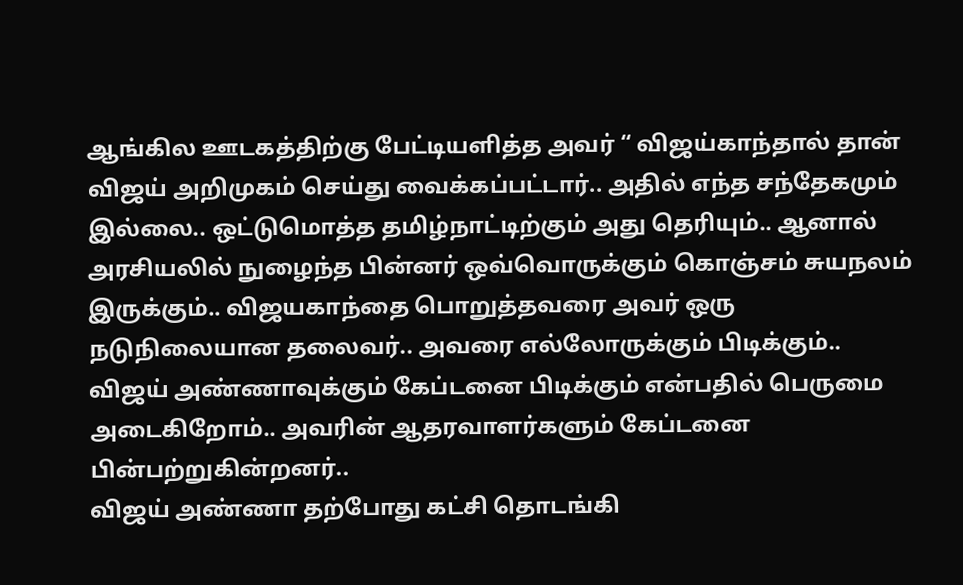ஆங்கில ஊடகத்திற்கு பேட்டியளித்த அவர் “ விஜய்காந்தால் தான் விஜய் அறிமுகம் செய்து வைக்கப்பட்டார்.. அதில் எந்த சந்தேகமும் இல்லை.. ஒட்டுமொத்த தமிழ்நாட்டிற்கும் அது தெரியும்.. ஆனால் அரசியலில் நுழைந்த பின்னர் ஒவ்வொருக்கும் கொஞ்சம் சுயநலம் இருக்கும்.. விஜயகாந்தை பொறுத்தவரை அவர் ஒரு நடுநிலையான தலைவர்.. அவரை எல்லோருக்கும் பிடிக்கும்.. விஜய் அண்ணாவுக்கும் கேப்டனை பிடிக்கும் என்பதில் பெருமை அடைகிறோம்.. அவரின் ஆதரவாளர்களும் கேப்டனை பின்பற்றுகின்றனர்..
விஜய் அண்ணா தற்போது கட்சி தொடங்கி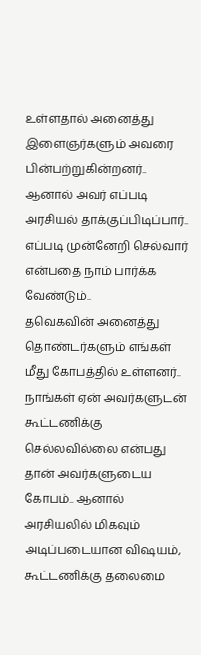உள்ளதால் அனைத்து இளைஞர்களும் அவரை பின்பற்றுகின்றனர்.. ஆனால் அவர் எப்படி அரசியல் தாக்குப்பிடிப்பார்.. எப்படி முன்னேறி செல்வார் என்பதை நாம் பார்க்க வேண்டும்..
தவெகவின் அனைத்து தொண்டர்களும் எங்கள் மீது கோபத்தில் உள்ளனர்.. நாங்கள் ஏன் அவர்களுடன் கூட்டணிக்கு செல்லவில்லை என்பது தான் அவர்களுடைய கோபம்.. ஆனால் அரசியலில் மிகவும் அடிப்படையான விஷயம், கூட்டணிக்கு தலைமை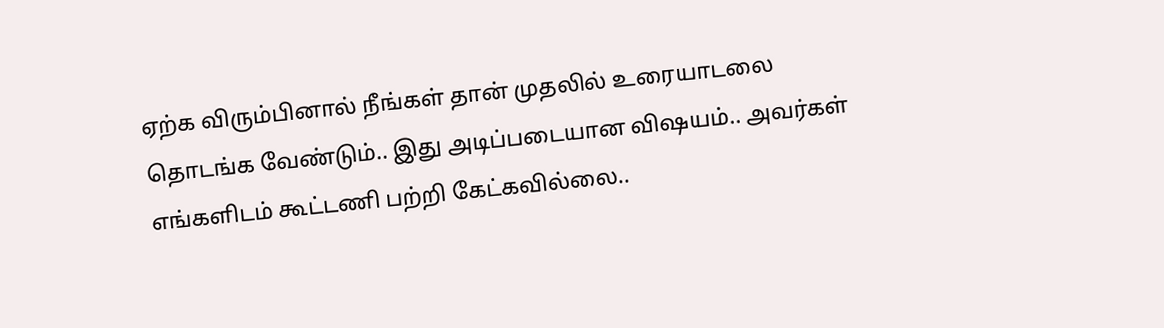ஏற்க விரும்பினால் நீங்கள் தான் முதலில் உரையாடலை தொடங்க வேண்டும்.. இது அடிப்படையான விஷயம்.. அவர்கள் எங்களிடம் கூட்டணி பற்றி கேட்கவில்லை..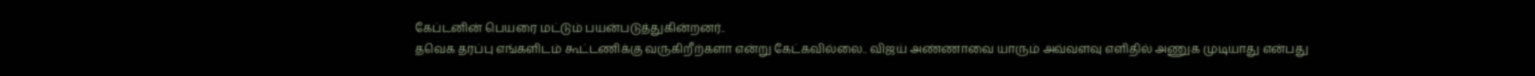கேப்டனின் பெயரை மட்டும் பயன்படுத்துகின்றனர்..
தவெக தரப்பு எங்களிடம் கூட்டணிக்கு வருகிறீற்களா என்று கேட்கவில்லை.. விஜய் அண்ணாவை யாரும் அவ்வளவு எளிதில் அணுக முடியாது என்பது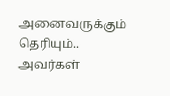அனைவருக்கும் தெரியும்.. அவர்கள்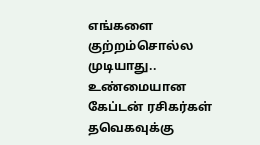எங்களை குற்றம்சொல்ல முடியாது.. உண்மையான கேப்டன் ரசிகர்கள் தவெகவுக்கு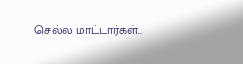செல்ல மாட்டார்கள்..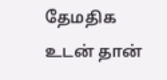தேமதிக உடன் தான்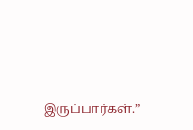இருப்பார்கள்.”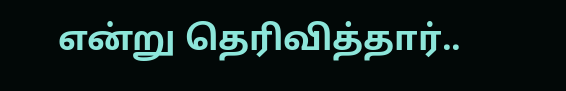என்று தெரிவித்தார்..